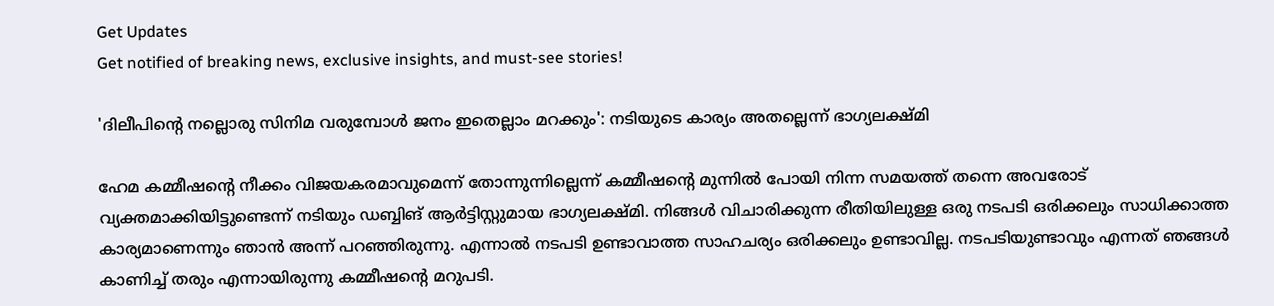Get Updates
Get notified of breaking news, exclusive insights, and must-see stories!

'ദിലീപിന്റെ നല്ലൊരു സിനിമ വരുമ്പോള്‍ ജനം ഇതെല്ലാം മറക്കും': നടിയുടെ കാര്യം അതല്ലെന്ന് ഭാഗ്യലക്ഷ്മി

ഹേമ കമ്മീഷന്റെ നീക്കം വിജയകരമാവുമെന്ന് തോന്നുന്നില്ലെന്ന് കമ്മീഷന്റെ മുന്നില്‍ പോയി നിന്ന സമയത്ത് തന്നെ അവരോട് വ്യക്തമാക്കിയിട്ടുണ്ടെന്ന് നടിയും ഡബ്ബിങ് ആർട്ടിസ്റ്റുമായ ഭാഗ്യലക്ഷ്മി. നിങ്ങള്‍ വിചാരിക്കുന്ന രീതിയിലുള്ള ഒരു നടപടി ഒരിക്കലും സാധിക്കാത്ത കാര്യമാണെന്നും ഞാന്‍ അന്ന് പറഞ്ഞിരുന്നു. എന്നാല്‍ നടപടി ഉണ്ടാവാത്ത സാഹചര്യം ഒരിക്കലും ഉണ്ടാവില്ല. നടപടിയുണ്ടാവും എന്നത് ഞങ്ങള്‍ കാണിച്ച് തരും എന്നായിരുന്നു കമ്മീഷന്റെ മറുപടി.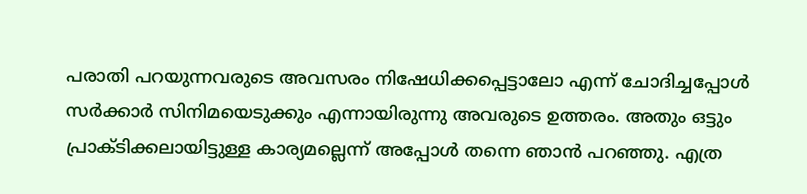പരാതി പറയുന്നവരുടെ അവസരം നിഷേധിക്കപ്പെട്ടാലോ എന്ന് ചോദിച്ചപ്പോള്‍ സർക്കാർ സിനിമയെടുക്കും എന്നായിരുന്നു അവരുടെ ഉത്തരം. അതും ഒട്ടും പ്രാക്ടിക്കലായിട്ടുള്ള കാര്യമല്ലെന്ന് അപ്പോള്‍ തന്നെ ഞാന്‍ പറഞ്ഞു. എത്ര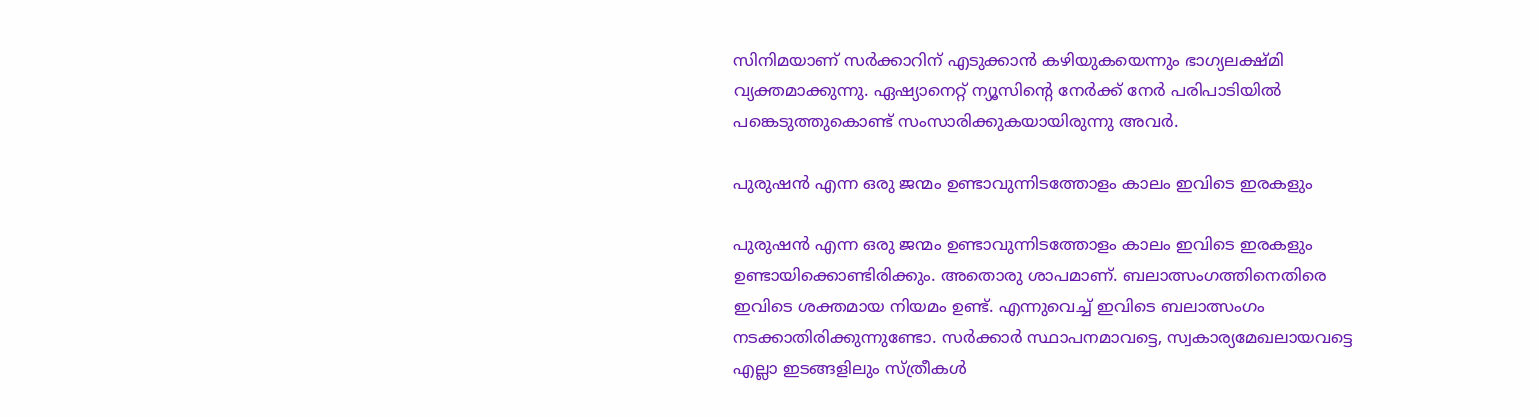സിനിമയാണ് സർക്കാറിന് എടുക്കാന്‍ കഴിയുകയെന്നും ഭാഗ്യലക്ഷ്മി വ്യക്തമാക്കുന്നു. ഏഷ്യാനെറ്റ് ന്യൂസിന്റെ നേർക്ക് നേർ പരിപാടിയില്‍ പങ്കെടുത്തുകൊണ്ട് സംസാരിക്കുകയായിരുന്നു അവർ.

പുരുഷന്‍ എന്ന ഒരു ജന്മം ഉണ്ടാവുന്നിടത്തോളം കാലം ഇവിടെ ഇരകളും

പുരുഷന്‍ എന്ന ഒരു ജന്മം ഉണ്ടാവുന്നിടത്തോളം കാലം ഇവിടെ ഇരകളും ഉണ്ടായിക്കൊണ്ടിരിക്കും. അതൊരു ശാപമാണ്. ബലാത്സംഗത്തിനെതിരെ ഇവിടെ ശക്തമായ നിയമം ഉണ്ട്. എന്നുവെച്ച് ഇവിടെ ബലാത്സംഗം നടക്കാതിരിക്കുന്നുണ്ടോ. സർക്കാർ സ്ഥാപനമാവട്ടെ, സ്വകാര്യമേഖലായവട്ടെ എല്ലാ ഇടങ്ങളിലും സ്ത്രീകള്‍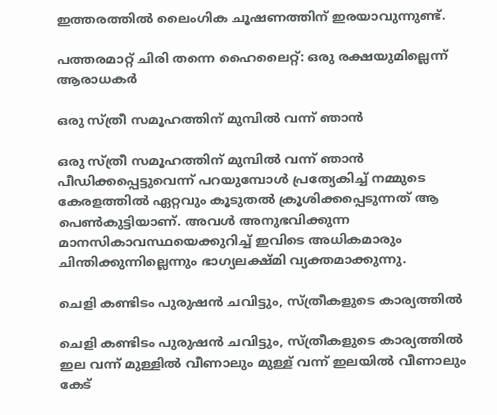ഇത്തരത്തില്‍ ലൈംഗിക ചൂഷണത്തിന് ഇരയാവുന്നുണ്ട്.

പത്തരമാറ്റ് ചിരി തന്നെ ഹൈലൈറ്റ്: ഒരു രക്ഷയുമില്ലെന്ന് ആരാധകർ

ഒരു സ്ത്രീ സമൂഹത്തിന് മുമ്പില്‍ വന്ന് ഞാന്‍

ഒരു സ്ത്രീ സമൂഹത്തിന് മുമ്പില്‍ വന്ന് ഞാന്‍ പീഡിക്കപ്പെട്ടുവെന്ന് പറയുമ്പോള്‍ പ്രത്യേകിച്ച് നമ്മുടെ കേരളത്തില്‍ ഏറ്റവും കൂടുതല്‍ ക്രൂശിക്കപ്പെടുന്നത് ആ പെണ്‍കുട്ടിയാണ്. അവള്‍ അനുഭവിക്കുന്ന മാനസികാവസ്ഥയെക്കുറിച്ച് ഇവിടെ അധികമാരും ചിന്തിക്കുന്നില്ലെന്നും ഭാഗ്യലക്ഷ്മി വ്യക്തമാക്കുന്നു.

ചെളി കണ്ടിടം പുരുഷന്‍ ചവിട്ടും, സ്ത്രീകളുടെ കാര്യത്തില്‍

ചെളി കണ്ടിടം പുരുഷന്‍ ചവിട്ടും, സ്ത്രീകളുടെ കാര്യത്തില്‍ ഇല വന്ന് മുള്ളില്‍ വീണാലും മുള്ള് വന്ന് ഇലയില്‍ വീണാലും കേട്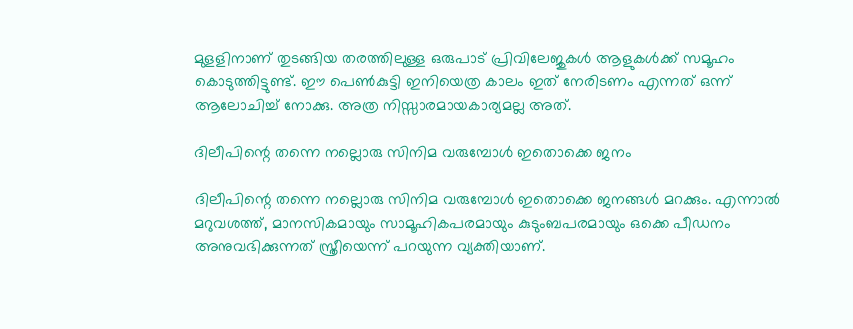മുളളിനാണ് തുടങ്ങിയ തരത്തിലുള്ള ഒരുപാട് പ്രിവിലേജുകള്‍ ആളുകള്‍ക്ക് സമൂഹം കൊടുത്തിട്ടുണ്ട്. ഈ പെണ്‍കുട്ടി ഇനിയെത്ര കാലം ഇത് നേരിടണം എന്നത് ഒന്ന് ആലോചിച്ച് നോക്കു. അത്ര നിസ്സാരമായകാര്യമല്ല അത്.

ദിലീപിന്റെ തന്നെ നല്ലൊരു സിനിമ വരുമ്പോള്‍ ഇതൊക്കെ ജനം

ദിലീപിന്റെ തന്നെ നല്ലൊരു സിനിമ വരുമ്പോള്‍ ഇതൊക്കെ ജനങ്ങള്‍ മറക്കും. എന്നാല്‍ മറുവശത്ത്, മാനസികമായും സാമൂഹികപരമായും കുടുംബപരമായും ഒക്കെ പീഡനം അനുവഭിക്കുന്നത് സ്ത്രീയെന്ന് പറയുന്ന വ്യക്തിയാണ്.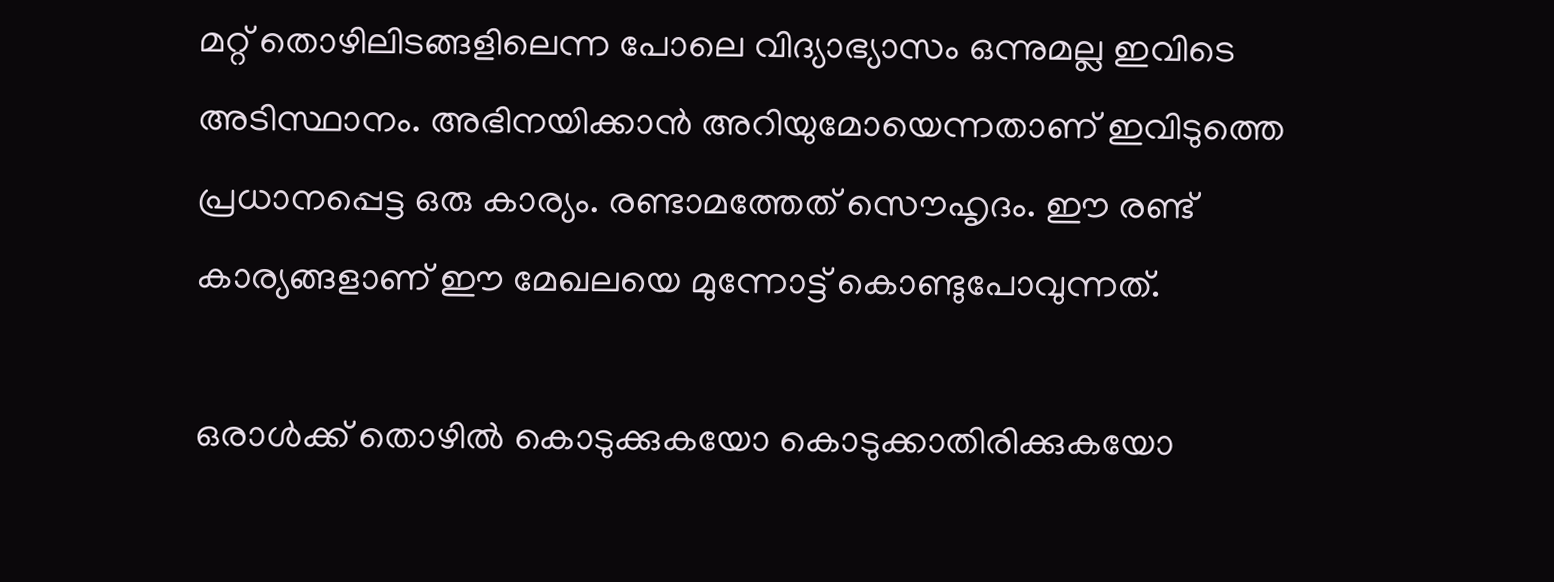മറ്റ് തൊഴിലിടങ്ങളിലെന്ന പോലെ വിദ്യാഭ്യാസം ഒന്നുമല്ല ഇവിടെ അടിസ്ഥാനം. അഭിനയിക്കാന്‍ അറിയുമോയെന്നതാണ് ഇവിടുത്തെ പ്രധാനപ്പെട്ട ഒരു കാര്യം. രണ്ടാമത്തേത് സൌഹൃദം. ഈ രണ്ട് കാര്യങ്ങളാണ് ഈ മേഖലയെ മുന്നോട്ട് കൊണ്ടുപോവുന്നത്.

ഒരാള്‍ക്ക് തൊഴില്‍ കൊടുക്കുകയോ കൊടുക്കാതിരിക്കുകയോ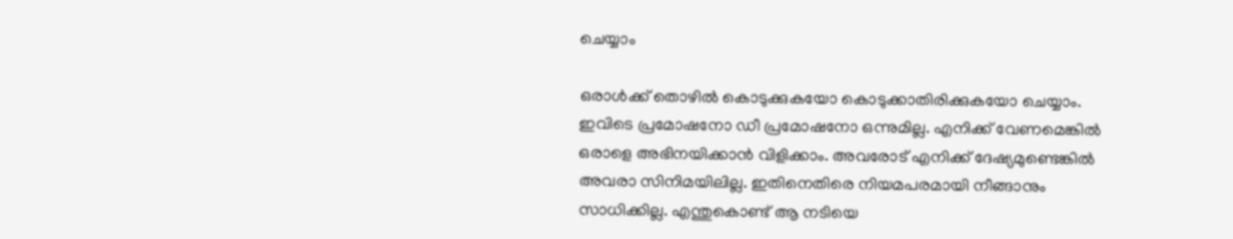ചെയ്യാം

ഒരാള്‍ക്ക് തൊഴില്‍ കൊടുക്കുകയോ കൊടുക്കാതിരിക്കുകയോ ചെയ്യാം. ഇവിടെ പ്രമോഷനോ ഡീ പ്രമോഷനോ ഒന്നുമില്ല. എനിക്ക് വേണമെങ്കില്‍ ഒരാളെ അഭിനയിക്കാന്‍ വിളിക്കാം. അവരോട് എനിക്ക് ദേഷ്യമുണ്ടെങ്കില്‍ അവരാ സിനിമയിലില്ല. ഇതിനെതിരെ നിയമപരമായി നീങ്ങാനും സാധിക്കില്ല. എന്തുകൊണ്ട് ആ നടിയെ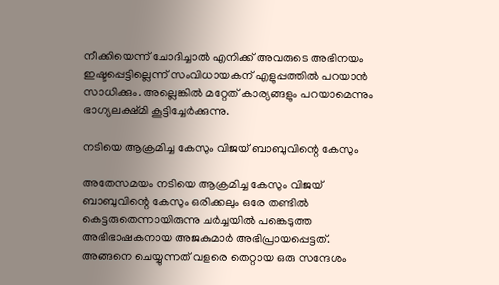നീക്കിയെന്ന് ചോദിച്ചാല്‍ എനിക്ക് അവരുടെ അഭിനയം ഇഷ്ടപ്പെട്ടില്ലെന്ന് സംവിധായകന് എളുപ്പത്തില്‍ പറയാന്‍ സാധിക്കും. അല്ലെങ്കില്‍ മറ്റേത് കാര്യങ്ങളും പറയാമെന്നും ഭാഗ്യലക്ഷ്മി കൂട്ടിച്ചേർക്കുന്നു.

നടിയെ ആക്രമിച്ച കേസും വിജയ് ബാബുവിന്റെ കേസും

അതേസമയം നടിയെ ആക്രമിച്ച കേസും വിജയ് ബാബുവിന്റെ കേസും ഒരിക്കലും ഒരേ തണ്ടില്‍ കെട്ടരുതെന്നായിരുന്നു ചർച്ചയില്‍ പങ്കെടുത്ത അഭിഭാഷകനായ അജകുമാർ അഭിപ്രായപ്പെട്ടത്. അങ്ങനെ ചെയ്യുന്നത് വളരെ തെറ്റായ ഒരു സന്ദേശം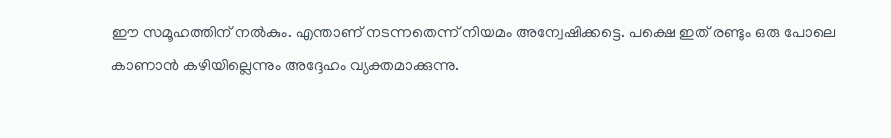ഈ സമൂഹത്തിന് നല്‍കും. എന്താണ് നടന്നതെന്ന് നിയമം അന്വേഷിക്കട്ടെ. പക്ഷെ ഇത് രണ്ടും ഒരു പോലെ കാണാന്‍ കഴിയില്ലെന്നും അദ്ദേഹം വ്യക്തമാക്കുന്നു.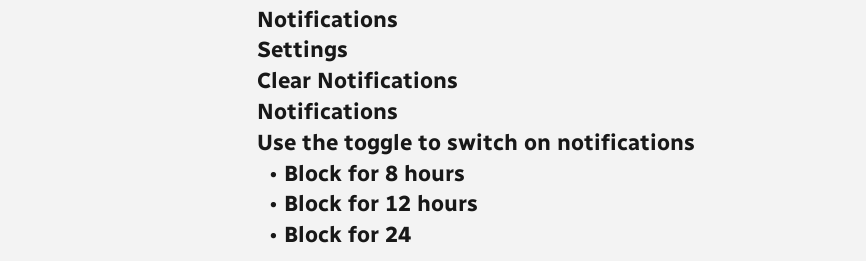Notifications
Settings
Clear Notifications
Notifications
Use the toggle to switch on notifications
  • Block for 8 hours
  • Block for 12 hours
  • Block for 24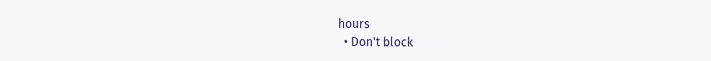hours
  • Don't block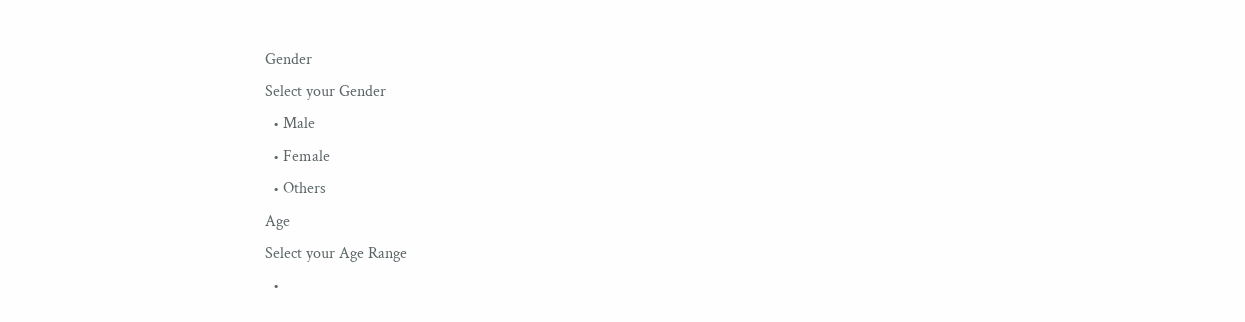Gender
Select your Gender
  • Male
  • Female
  • Others
Age
Select your Age Range
  •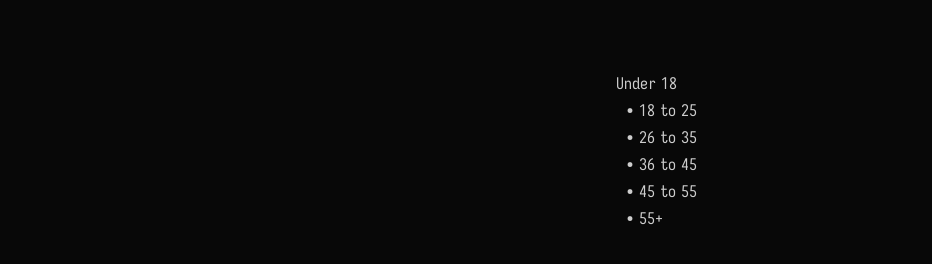Under 18
  • 18 to 25
  • 26 to 35
  • 36 to 45
  • 45 to 55
  • 55+